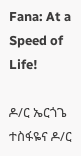Fana: At a Speed of Life!

ዶ/ር ኤርጎጌ ተስፋዬና ዶ/ር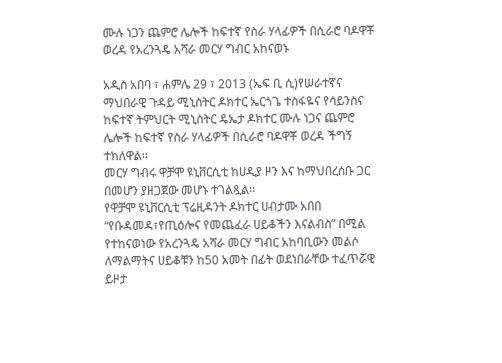ሙሉ ነጋን ጨምሮ ሌሎች ከፍተኛ የስራ ሃላፊዎች በሲራሮ ባዶዋቾ ወረዳ የአረንጓዴ አሻራ መርሃ ግብር አከናወኑ

አዲስ አበባ ፣ ሐምሌ 29 ፣ 2013 (ኤፍ ቢ ሲ)የሠራተኛና ማህበራዊ ጉዳይ ሚኒስትር ዶክተር ኤርጎጌ ተስፋዬና የሳይንስና ከፍተኛ ትምህርት ሚኒስትር ዴኤታ ዶክተር ሙሉ ነጋና ጨምሮ ሌሎች ከፍተኛ የስራ ሃላፊዎች በሲራሮ ባዶዋቾ ወረዳ ችግኝ ተክለዋል፡፡
መርሃ ግብሩ ዋቻሞ ዩኒቨርሲቲ ከሀዲያ ዞን እና ከማህበረሰቡ ጋር በመሆን ያዘጋጀው መሆኑ ተገልጿል፡፡
የዋቻሞ ዩኒቨርሲቲ ፕሬዚዳንት ዶክተር ሀብታሙ አበበ “የቡዳመዳ፣የጢዕሎና የመጨፈራ ሀይቆችን እናልብስ” በሚል የተከናወነው የአረንጓዴ አሻራ መርሃ ግብር አከባቢውን መልሶ ለማልማትና ሀይቆቹን ከ50 አመት በፊት ወደነበራቸው ተፈጥሯዊ ይዞታ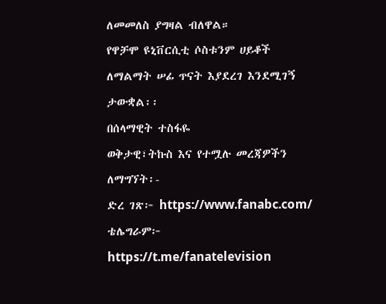ለመመለስ ያግዛል ብለዋል።
የዋቻሞ ዩኒቨርሲቲ ሶስቱንም ሀይቆች ለማልማት ሠፊ ጥናት እያደረገ እንደሚገኝ ታውቋል፡፡
በሰላማዊት ተስፋዬ
ወቅታዊ፣ትኩስ እና የተሟሉ መረጃዎችን ለማግኘት፡-
ድረ ገጽ፦ https://www.fanabc.com/
ቴሌግራም፦ https://t.me/fanatelevision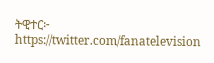ትዊተር፦ https://twitter.com/fanatelevision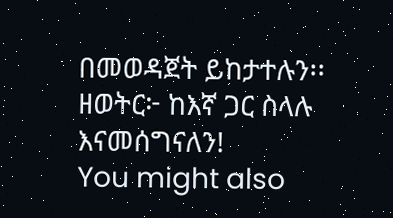በመወዳጀት ይከታተሉን፡፡
ዘወትር፦ ከእኛ ጋር ስላሉ እናመሰግናለን!
You might also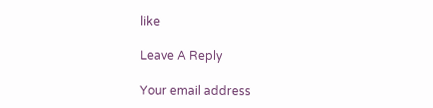like

Leave A Reply

Your email address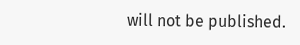will not be published.